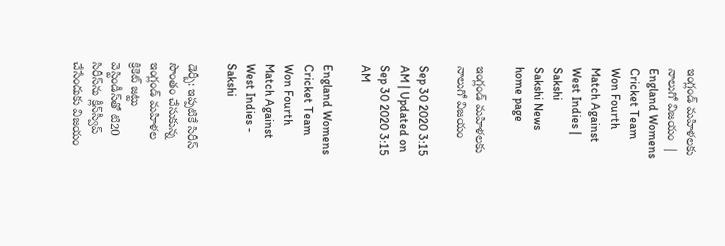ఇంగ్లండ్‌ మహిళలకు నాలుగో విజయం  | England Womens Cricket Team Won Fourth Match Against West Indies | Sakshi
Sakshi News home page

ఇంగ్లండ్‌ మహిళలకు నాలుగో విజయం

Sep 30 2020 3:15 AM | Updated on Sep 30 2020 3:15 AM

England Womens Cricket Team Won Fourth Match Against West Indies - Sakshi

డెర్బీ: ఇప్పటికే సిరీస్‌ సొంతం చేసుకున్న ఇంగ్లండ్‌ మహిళల క్రికెట్‌ జట్టు వెస్టిండీస్‌తో టి20 సిరీస్‌ను క్లీన్‌స్వీప్‌ చేసేందుకు విజయం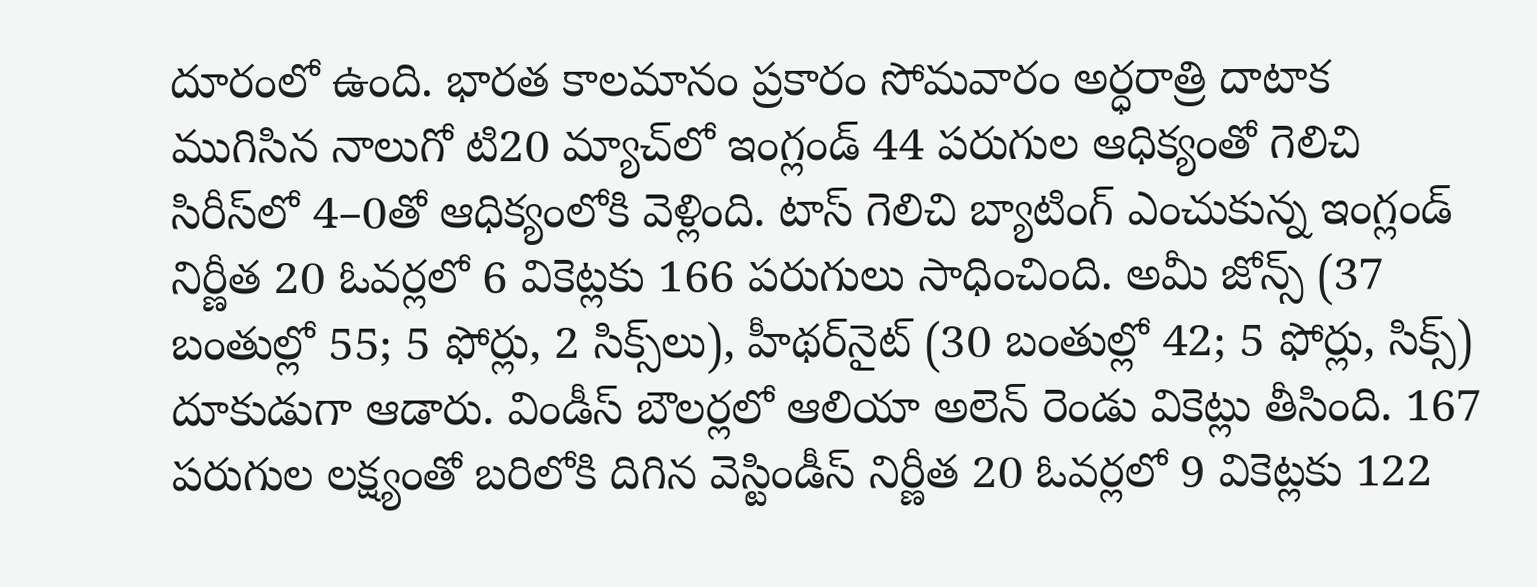దూరంలో ఉంది. భారత కాలమానం ప్రకారం సోమవారం అర్ధరాత్రి దాటాక ముగిసిన నాలుగో టి20 మ్యాచ్‌లో ఇంగ్లండ్‌ 44 పరుగుల ఆధిక్యంతో గెలిచి సిరీస్‌లో 4–0తో ఆధిక్యంలోకి వెళ్లింది. టాస్‌ గెలిచి బ్యాటింగ్‌ ఎంచుకున్న ఇంగ్లండ్‌ నిర్ణీత 20 ఓవర్లలో 6 వికెట్లకు 166 పరుగులు సాధించింది. అమీ జోన్స్‌ (37 బంతుల్లో 55; 5 ఫోర్లు, 2 సిక్స్‌లు), హీథర్‌నైట్‌ (30 బంతుల్లో 42; 5 ఫోర్లు, సిక్స్‌) దూకుడుగా ఆడారు. విండీస్‌ బౌలర్లలో ఆలియా అలెన్‌ రెండు వికెట్లు తీసింది. 167 పరుగుల లక్ష్యంతో బరిలోకి దిగిన వెస్టిండీస్‌ నిర్ణీత 20 ఓవర్లలో 9 వికెట్లకు 122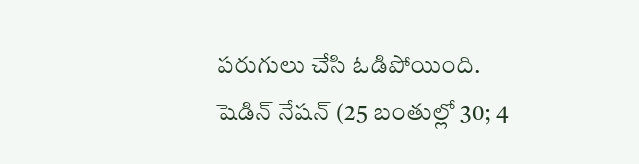పరుగులు చేసి ఓడిపోయింది. షెడిన్‌ నేషన్‌ (25 బంతుల్లో 30; 4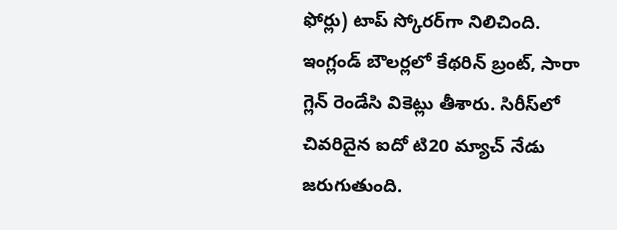ఫోర్లు) టాప్‌ స్కోరర్‌గా నిలిచింది. ఇంగ్లండ్‌ బౌలర్లలో కేథరిన్‌ బ్రంట్, సారా గ్లెన్‌ రెండేసి వికెట్లు తీశారు. సిరీస్‌లో చివరిదైన ఐదో టి20 మ్యాచ్‌ నేడు జరుగుతుంది.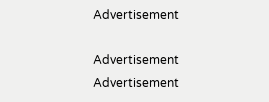Advertisement

Advertisement
Advertisement